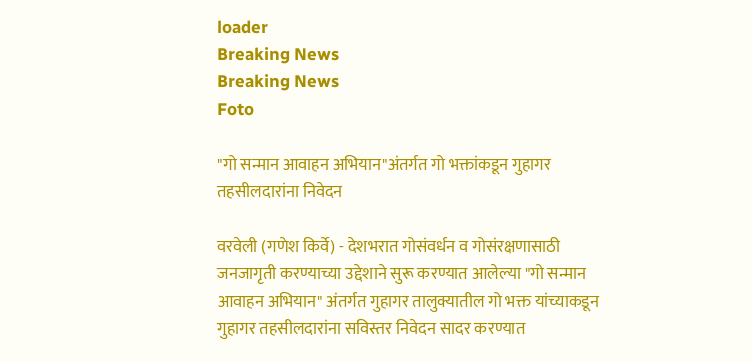loader
Breaking News
Breaking News
Foto

"गो सन्मान आवाहन अभियान"अंतर्गत गो भक्तांकडून गुहागर तहसीलदारांना निवेदन

वरवेली (गणेश किर्वे) - देशभरात गोसंवर्धन व गोसंरक्षणासाठी जनजागृती करण्याच्या उद्देशाने सुरू करण्यात आलेल्या "गो सन्मान आवाहन अभियान" अंतर्गत गुहागर तालुक्यातील गो भक्त यांच्याकडून गुहागर तहसीलदारांना सविस्तर निवेदन सादर करण्यात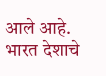आले आहे. भारत देशाचे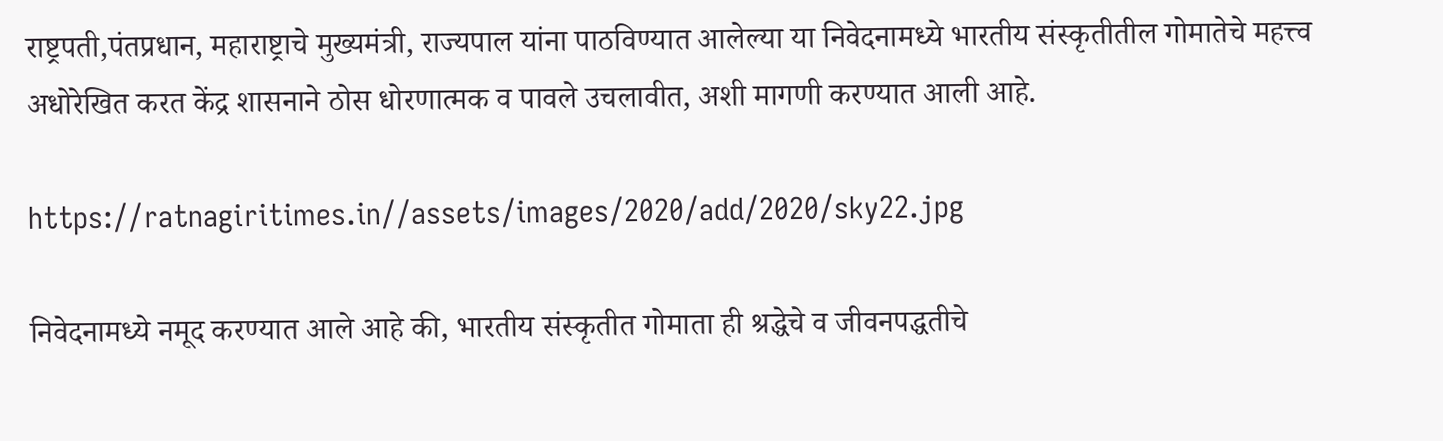राष्ट्रपती,पंतप्रधान, महाराष्ट्राचे मुख्यमंत्री, राज्यपाल यांना पाठविण्यात आलेल्या या निवेदनामध्ये भारतीय संस्कृतीतील गोमातेचे महत्त्व अधोरेखित करत केंद्र शासनाने ठोस धोरणात्मक व पावले उचलावीत, अशी मागणी करण्यात आली आहे.

https://ratnagiritimes.in//assets/images/2020/add/2020/sky22.jpg

निवेदनामध्ये नमूद करण्यात आले आहे की, भारतीय संस्कृतीत गोमाता ही श्रद्धेचे व जीवनपद्धतीचे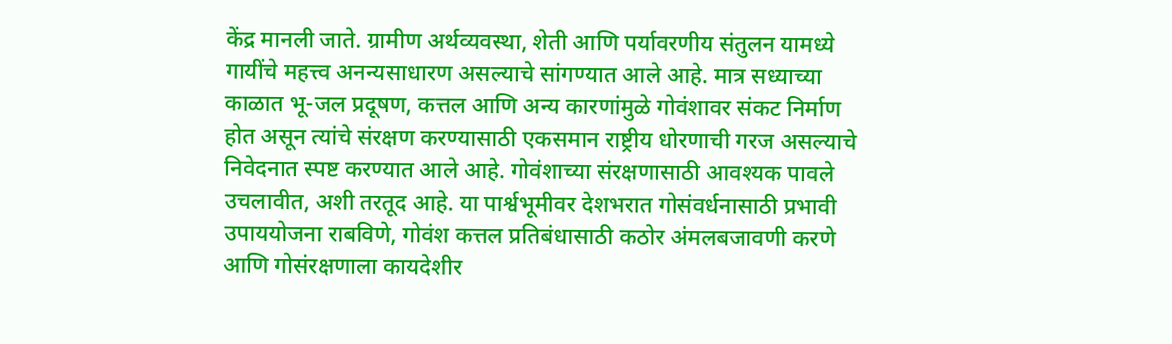केंद्र मानली जाते. ग्रामीण अर्थव्यवस्था, शेती आणि पर्यावरणीय संतुलन यामध्ये गायींचे महत्त्व अनन्यसाधारण असल्याचे सांगण्यात आले आहे. मात्र सध्याच्या काळात भू-जल प्रदूषण, कत्तल आणि अन्य कारणांमुळे गोवंशावर संकट निर्माण होत असून त्यांचे संरक्षण करण्यासाठी एकसमान राष्ट्रीय धोरणाची गरज असल्याचे निवेदनात स्पष्ट करण्यात आले आहे. गोवंशाच्या संरक्षणासाठी आवश्यक पावले उचलावीत, अशी तरतूद आहे. या पार्श्वभूमीवर देशभरात गोसंवर्धनासाठी प्रभावी उपाययोजना राबविणे, गोवंश कत्तल प्रतिबंधासाठी कठोर अंमलबजावणी करणे आणि गोसंरक्षणाला कायदेशीर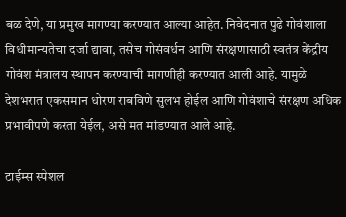बळ देणे, या प्रमुख मागण्या करण्यात आल्या आहेत. निवेदनात पुढे गोवंशाला विधीमान्यतेचा दर्जा द्यावा, तसेच गोसंवर्धन आणि संरक्षणासाठी स्वतंत्र केंद्रीय गोवंश मंत्रालय स्थापन करण्याची मागणीही करण्यात आली आहे. यामुळे देशभरात एकसमान धोरण राबविणे सुलभ होईल आणि गोवंशाचे संरक्षण अधिक प्रभावीपणे करता येईल, असे मत मांडण्यात आले आहे.

टाईम्स स्पेशल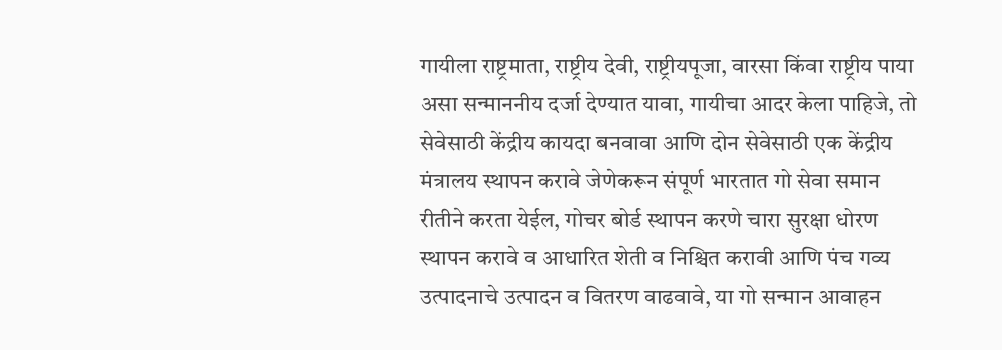गायीला राष्ट्रमाता, राष्ट्रीय देवी, राष्ट्रीयपूजा, वारसा किंवा राष्ट्रीय पाया असा सन्माननीय दर्जा देण्यात यावा, गायीचा आदर केला पाहिजे, तो सेवेसाठी केंद्रीय कायदा बनवावा आणि दोन सेवेसाठी एक केंद्रीय मंत्रालय स्थापन करावे जेणेकरून संपूर्ण भारतात गो सेवा समान रीतीने करता येईल, गोचर बोर्ड स्थापन करणे चारा सुरक्षा धोरण स्थापन करावे व आधारित शेती व निश्चित करावी आणि पंच गव्य उत्पादनाचे उत्पादन व वितरण वाढवावे, या गो सन्मान आवाहन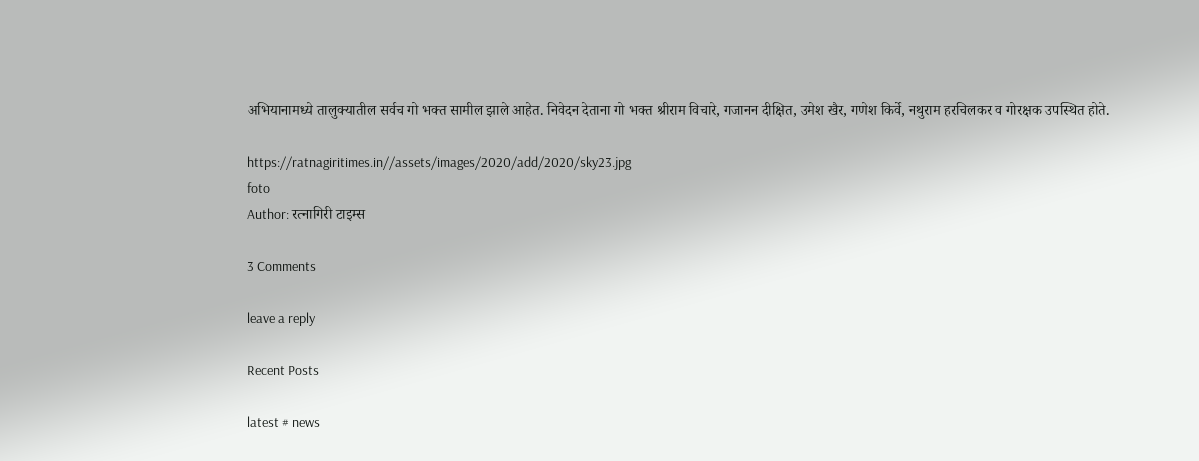अभियानामध्ये तालुक्यातील सर्वच गो भक्त सामील झाले आहेत. निवेदन देताना गो भक्त श्रीराम विचारे, गजानन दीक्षित, उमेश खैर, गणेश किर्वे, नथुराम हरचिलकर व गोरक्षक उपस्थित होते.

https://ratnagiritimes.in//assets/images/2020/add/2020/sky23.jpg
foto
Author: रत्नागिरी टाइम्स

3 Comments

leave a reply

Recent Posts

latest # news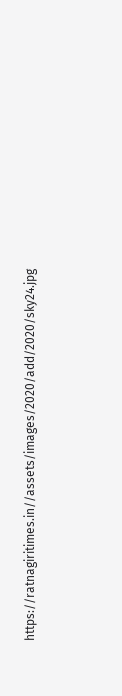https://ratnagiritimes.in//assets/images/2020/add/2020/sky24.jpg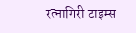रत्नागिरी टाइम्स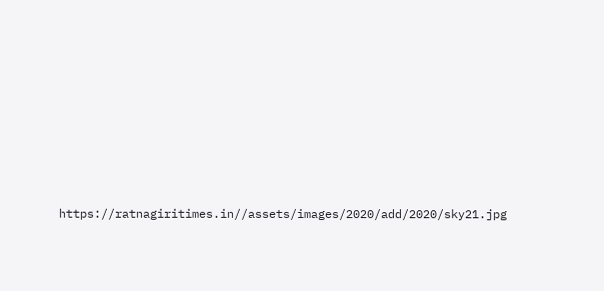https://ratnagiritimes.in//assets/images/2020/add/2020/sky21.jpg